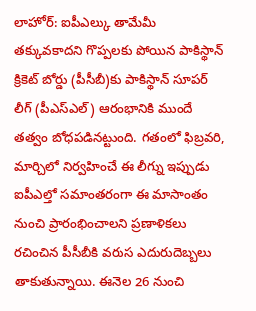లాహోర్: ఐపీఎల్కు తామేమీ తక్కువకాదని గొప్పలకు పోయిన పాకిస్థాన్ క్రికెట్ బోర్డు (పీసీబీ)కు పాకిస్థాన్ సూపర్ లీగ్ (పీఎస్ఎల్) ఆరంభానికి ముందే తత్వం బోధపడినట్టుంది. గతంలో ఫిబ్రవరి, మార్చిలో నిర్వహించే ఈ లీగ్ను ఇప్పుడు ఐపీఎల్తో సమాంతరంగా ఈ మాసాంతం నుంచి ప్రారంభించాలని ప్రణాళికలు రచించిన పీసీబీకి వరుస ఎదురుదెబ్బలు తాకుతున్నాయి. ఈనెల 26 నుంచి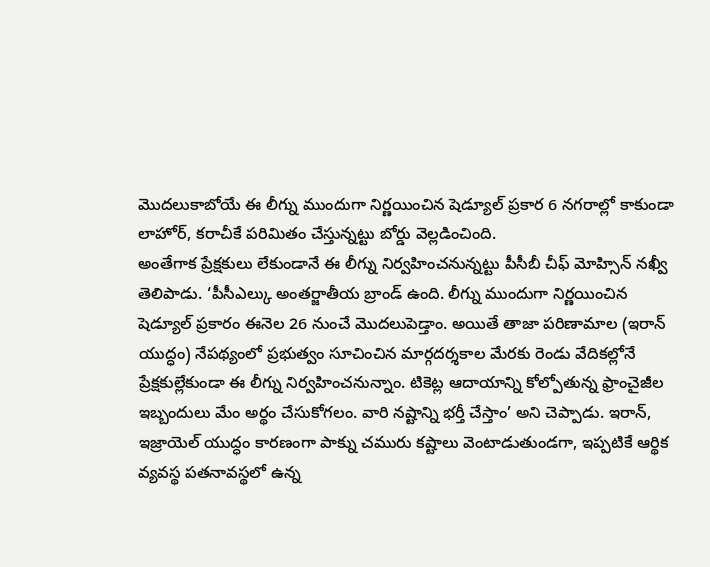మొదలుకాబోయే ఈ లీగ్ను ముందుగా నిర్ణయించిన షెడ్యూల్ ప్రకార 6 నగరాల్లో కాకుండా లాహోర్, కరాచీకే పరిమితం చేస్తున్నట్టు బోర్డు వెల్లడించింది.
అంతేగాక ప్రేక్షకులు లేకుండానే ఈ లీగ్ను నిర్వహించనున్నట్టు పీసీబీ చీఫ్ మోహ్సిన్ నఖ్వీ తెలిపాడు. ‘పీసీఎల్కు అంతర్జాతీయ బ్రాండ్ ఉంది. లీగ్ను ముందుగా నిర్ణయించిన షెడ్యూల్ ప్రకారం ఈనెల 26 నుంచే మొదలుపెడ్తాం. అయితే తాజా పరిణామాల (ఇరాన్ యుద్ధం) నేపథ్యంలో ప్రభుత్వం సూచించిన మార్గదర్శకాల మేరకు రెండు వేదికల్లోనే ప్రేక్షకుల్లేకుండా ఈ లీగ్ను నిర్వహించనున్నాం. టికెట్ల ఆదాయాన్ని కోల్పోతున్న ఫ్రాంచైజీల ఇబ్బందులు మేం అర్థం చేసుకోగలం. వారి నష్టాన్ని భర్తీ చేస్తాం’ అని చెప్పాడు. ఇరాన్, ఇజ్రాయెల్ యుద్ధం కారణంగా పాక్ను చమురు కష్టాలు వెంటాడుతుండగా, ఇప్పటికే ఆర్థిక వ్యవస్థ పతనావస్థలో ఉన్న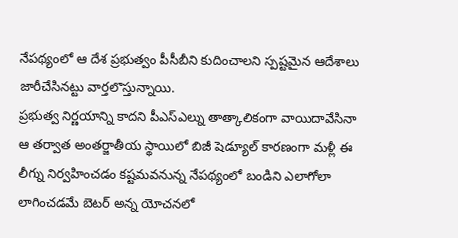నేపథ్యంలో ఆ దేశ ప్రభుత్వం పీసీబీని కుదించాలని స్పష్టమైన ఆదేశాలు జారీచేసినట్టు వార్తలొస్తున్నాయి.
ప్రభుత్వ నిర్ణయాన్ని కాదని పీఎస్ఎల్ను తాత్కాలికంగా వాయిదావేసినా ఆ తర్వాత అంతర్జాతీయ స్థాయిలో బిజీ షెడ్యూల్ కారణంగా మళ్లీ ఈ లీగ్ను నిర్వహించడం కష్టమవనున్న నేపథ్యంలో బండిని ఎలాగోలా లాగించడమే బెటర్ అన్న యోచనలో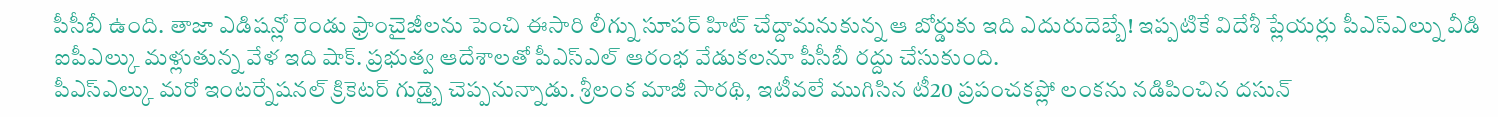పీసీబీ ఉంది. తాజా ఎడిషన్లో రెండు ఫ్రాంచైజీలను పెంచి ఈసారి లీగ్ను సూపర్ హిట్ చేద్దామనుకున్న ఆ బోర్డుకు ఇది ఎదురుదెబ్బే! ఇప్పటికే విదేశీ ప్లేయర్లు పీఎస్ఎల్ను వీడి ఐపీఎల్కు మళ్లుతున్న వేళ ఇది షాక్. ప్రభుత్వ ఆదేశాలతో పీఎస్ఎల్ ఆరంభ వేడుకలనూ పీసీబీ రద్దు చేసుకుంది.
పీఎస్ఎల్కు మరో ఇంటర్నేషనల్ క్రికెటర్ గుడ్బై చెప్పనున్నాడు. శ్రీలంక మాజీ సారథి, ఇటీవలే ముగిసిన టీ20 ప్రపంచకప్లో లంకను నడిపించిన దసున్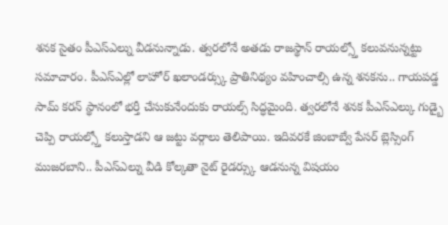శనక సైతం పీఎస్ఎల్ను వీడనున్నాడు. త్వరలోనే అతడు రాజస్థాన్ రాయల్స్తో కలువనున్నట్టు సమాచారం. పీఎస్ఎల్లో లాహోర్ ఖలాండర్స్కు ప్రాతినిథ్యం వహించాల్సి ఉన్న శనకను.. గాయపడ్డ సామ్ కరన్ స్థానంలో భర్తీ చేసుకునేందుకు రాయల్స్ సిద్ధమైంది. త్వరలోనే శనక పీఎస్ఎల్కు గుడ్బై చెప్పి రాయల్స్తో కలుస్తాడని ఆ జట్టు వర్గాలు తెలిపాయి. ఇదివరకే జింబాబ్వే పేసర్ బ్లెస్సింగ్ ముజరబాని.. పీఎస్ఎల్ను వీడి కోల్కతా నైట్ రైడర్స్కు ఆడనున్న విషయం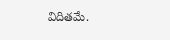విదితమే.